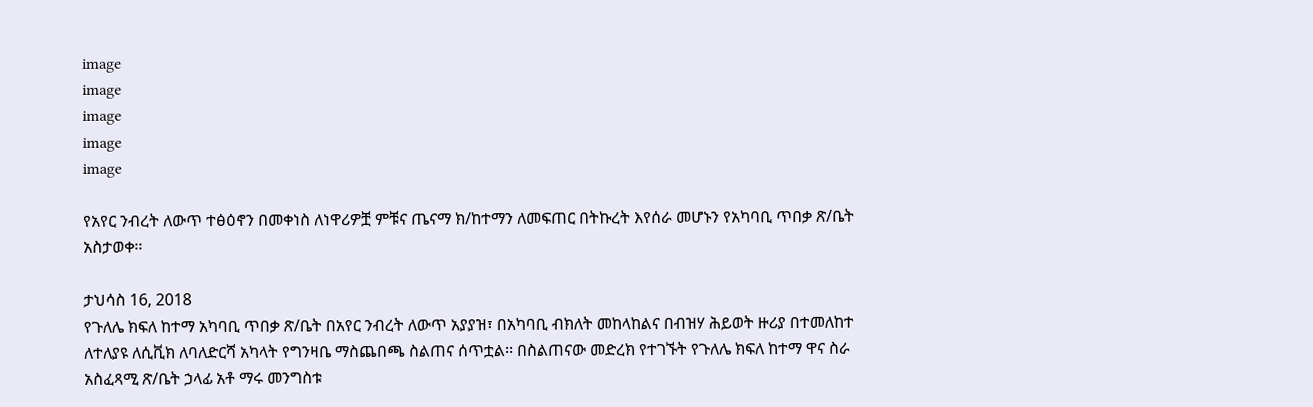image
image
image
image
image

የአየር ንብረት ለውጥ ተፅዕኖን በመቀነስ ለነዋሪዎቿ ምቹና ጤናማ ክ/ከተማን ለመፍጠር በትኩረት እየሰራ መሆኑን የአካባቢ ጥበቃ ጽ/ቤት አስታወቀ፡፡

ታህሳስ 16, 2018
የጉለሌ ክፍለ ከተማ አካባቢ ጥበቃ ጽ/ቤት በአየር ንብረት ለውጥ አያያዝ፣ በአካባቢ ብክለት መከላከልና በብዝሃ ሕይወት ዙሪያ በተመለከተ ለተለያዩ ለሲቪክ ለባለድርሻ አካላት የግንዛቤ ማስጨበጫ ስልጠና ሰጥቷል፡፡ በስልጠናው መድረክ የተገኙት የጉለሌ ክፍለ ከተማ ዋና ስራ አስፈጻሚ ጽ/ቤት ኃላፊ አቶ ማሩ መንግስቱ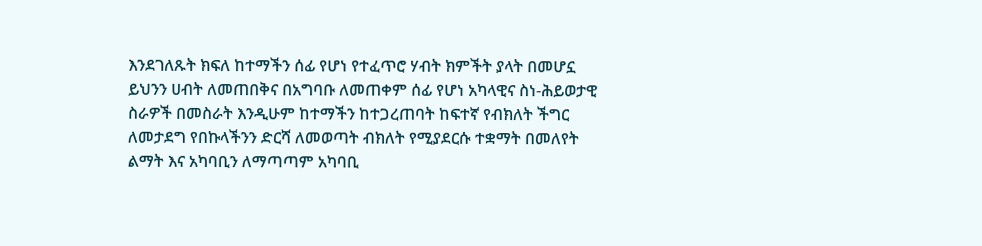እንደገለጹት ክፍለ ከተማችን ሰፊ የሆነ የተፈጥሮ ሃብት ክምችት ያላት በመሆኗ ይህንን ሀብት ለመጠበቅና በአግባቡ ለመጠቀም ሰፊ የሆነ አካላዊና ስነ-ሕይወታዊ ስራዎች በመስራት እንዲሁም ከተማችን ከተጋረጠባት ከፍተኛ የብክለት ችግር ለመታደግ የበኩላችንን ድርሻ ለመወጣት ብክለት የሚያደርሱ ተቋማት በመለየት ልማት እና አካባቢን ለማጣጣም አካባቢ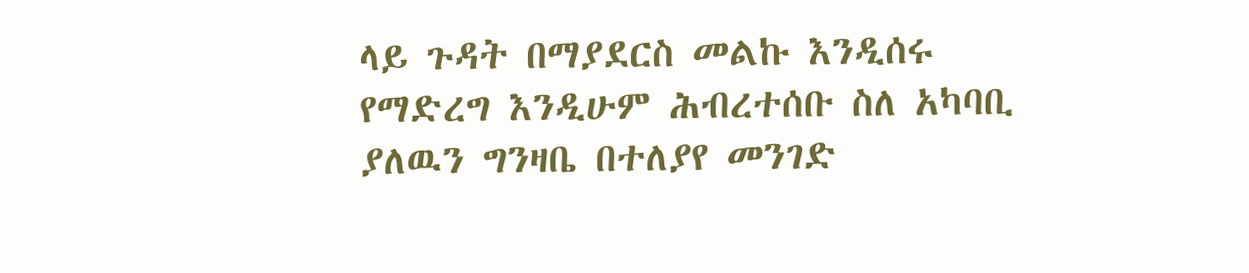ላይ ጉዳት በማያደርስ መልኩ እንዲሰሩ የማድረግ እንዲሁም ሕብረተሰቡ ስለ አካባቢ ያለዉን ግንዛቤ በተለያየ መንገድ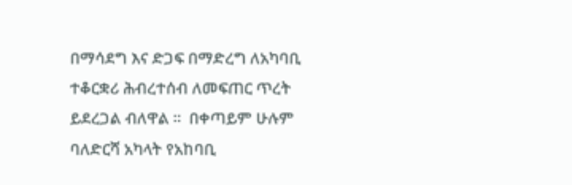በማሳደግ እና ድጋፍ በማድረግ ለአካባቢ ተቆርቋሪ ሕብረተሰብ ለመፍጠር ጥረት ይደረጋል ብለዋል ፡፡  በቀጣይም ሁሉም ባለድርሻ አካላት የአከባቢ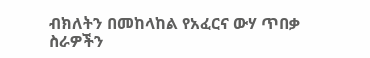ብክለትን በመከላከል የአፈርና ውሃ ጥበቃ ስራዎችን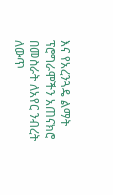እና የአረንጓዴ ልማት ፕሮግራሞችን አጠናክሮ በመስራት ለአየር ንብረት ለውጥ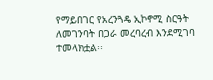የማይበገር የአረንጓዴ ኢኮኖሚ ስርዓት ለመገንባት በጋራ መረባረብ እንደሚገባ ተመላክቷል፡፡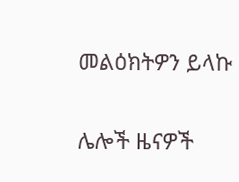መልዕክትዎን ይላኩ

ሌሎች ዜናዎች